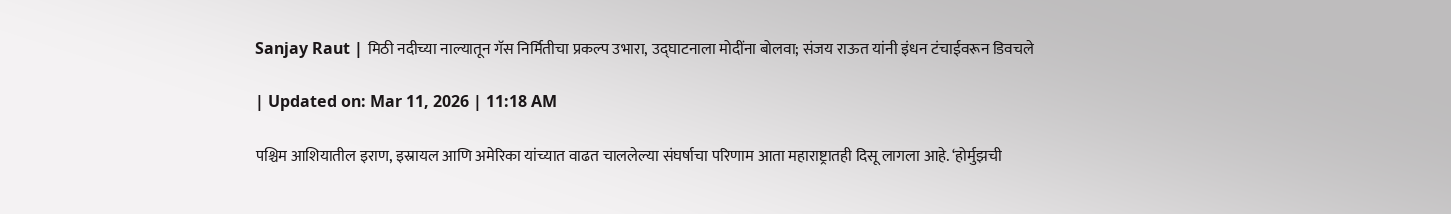Sanjay Raut | मिठी नदीच्या नाल्यातून गॅस निर्मितीचा प्रकल्प उभारा, उद्घाटनाला मोदींना बोलवा; संजय राऊत यांनी इंधन टंचाईवरून डिवचले

| Updated on: Mar 11, 2026 | 11:18 AM

पश्चिम आशियातील इराण, इस्रायल आणि अमेरिका यांच्यात वाढत चाललेल्या संघर्षाचा परिणाम आता महाराष्ट्रातही दिसू लागला आहे. ‘होर्मुझची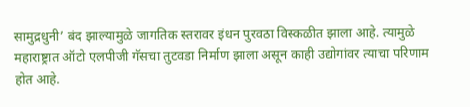सामुद्रधुनी’ बंद झाल्यामुळे जागतिक स्तरावर इंधन पुरवठा विस्कळीत झाला आहे. त्यामुळे महाराष्ट्रात ऑटो एलपीजी गॅसचा तुटवडा निर्माण झाला असून काही उद्योगांवर त्याचा परिणाम होत आहे.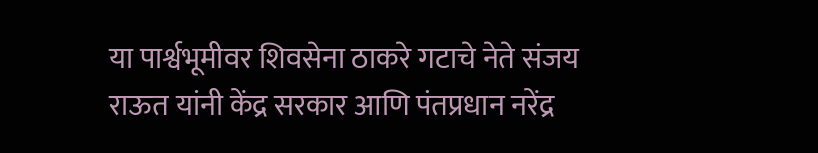या पार्श्वभूमीवर शिवसेना ठाकरे गटाचे नेते संजय राऊत यांनी केंद्र सरकार आणि पंतप्रधान नरेंद्र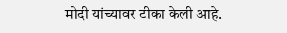मोदी यांच्यावर टीका केली आहे.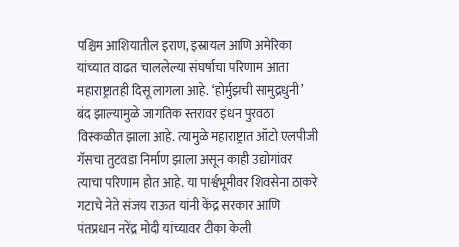पश्चिम आशियातील इराण, इस्रायल आणि अमेरिका यांच्यात वाढत चाललेल्या संघर्षाचा परिणाम आता महाराष्ट्रातही दिसू लागला आहे. ‘होर्मुझची सामुद्रधुनी’ बंद झाल्यामुळे जागतिक स्तरावर इंधन पुरवठा विस्कळीत झाला आहे. त्यामुळे महाराष्ट्रात ऑटो एलपीजी गॅसचा तुटवडा निर्माण झाला असून काही उद्योगांवर त्याचा परिणाम होत आहे. या पार्श्वभूमीवर शिवसेना ठाकरे गटाचे नेते संजय राऊत यांनी केंद्र सरकार आणि पंतप्रधान नरेंद्र मोदी यांच्यावर टीका केली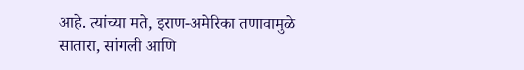आहे. त्यांच्या मते, इराण-अमेरिका तणावामुळे सातारा, सांगली आणि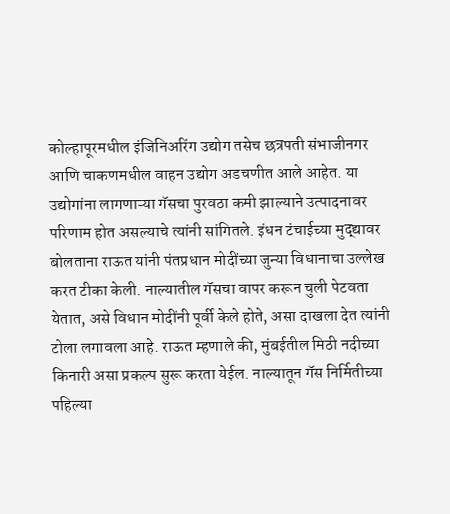कोल्हापूरमधील इंजिनिअरिंग उद्योग तसेच छत्रपती संभाजीनगर आणि चाकणमधील वाहन उद्योग अडचणीत आले आहेत. या उद्योगांना लागणाऱ्या गॅसचा पुरवठा कमी झाल्याने उत्पादनावर परिणाम होत असल्याचे त्यांनी सांगितले. इंधन टंचाईच्या मुद्द्यावर बोलताना राऊत यांनी पंतप्रधान मोदींच्या जुन्या विधानाचा उल्लेख करत टीका केली. नाल्यातील गॅसचा वापर करून चुली पेटवता येतात, असे विधान मोदींनी पूर्वी केले होते, असा दाखला देत त्यांनी टोला लगावला आहे. राऊत म्हणाले की, मुंबईतील मिठी नदीच्या किनारी असा प्रकल्प सुरू करता येईल. नाल्यातून गॅस निर्मितीच्या पहिल्या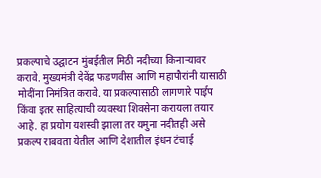प्रकल्पाचे उद्घाटन मुंबईतील मिठी नदीच्या किनाऱ्यावर करावे. मुख्यमंत्री देवेंद्र फडणवीस आणि महापौरांनी यासाठी मोदींना निमंत्रित करावे. या प्रकल्पासाठी लागणारे पाईप किंवा इतर साहित्याची व्यवस्था शिवसेना करायला तयार आहे. हा प्रयोग यशस्वी झाला तर यमुना नदीतही असे प्रकल्प राबवता येतील आणि देशातील इंधन टंचाई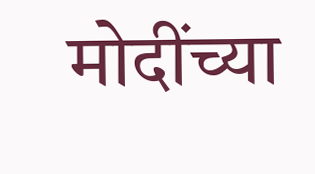मोदींच्या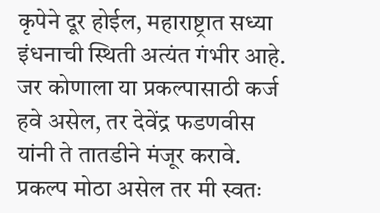कृपेने दूर होईल, महाराष्ट्रात सध्या इंधनाची स्थिती अत्यंत गंभीर आहे. जर कोणाला या प्रकल्पासाठी कर्ज हवे असेल, तर देवेंद्र फडणवीस यांनी ते तातडीने मंजूर करावे. प्रकल्प मोठा असेल तर मी स्वतः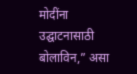मोदींना उद्घाटनासाठी बोलाविन,” असा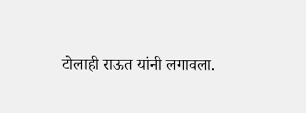टोलाही राऊत यांनी लगावला.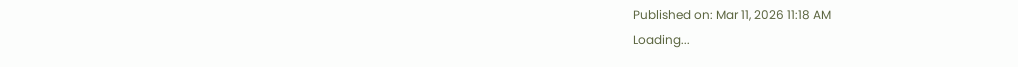Published on: Mar 11, 2026 11:18 AM
Loading...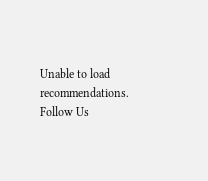Unable to load recommendations.
Follow Us